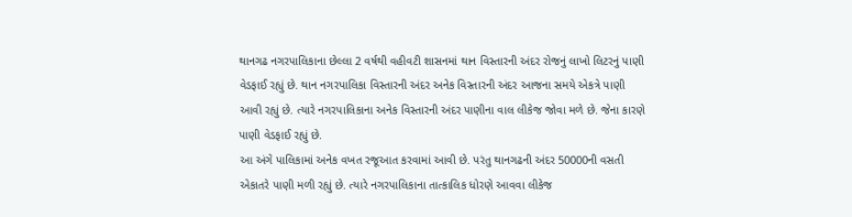થાનગઢ નગરપાલિકાના છેલ્લા 2 વર્ષથી વહીવટી શાસનમાં થાન વિસ્તારની અંદર રોજનું લાખો લિટરનું પાણી વેડફાઈ રહ્યું છે. થાન નગરપાલિકા વિસ્તારની અંદર અનેક વિસ્તારની અંદર આજના સમયે એકત્રે પાણી આવી રહ્યું છે. ત્યારે નગરપાલિકાના અનેક વિસ્તારની અંદર પાણીના વાલ લીકેજ જોવા મળે છે. જેના કારણે પાણી વેડફાઈ રહ્યું છે.
આ અંગે પાલિકામાં અનેક વખત રજૂઆત કરવામાં આવી છે. પરંતુ થાનગઢની અંદર 50000ની વસતી એકાતરે પાણી મળી રહ્યું છે. ત્યારે નગરપાલિકાના તાત્કાલિક ધોરણે આવવા લીકેજ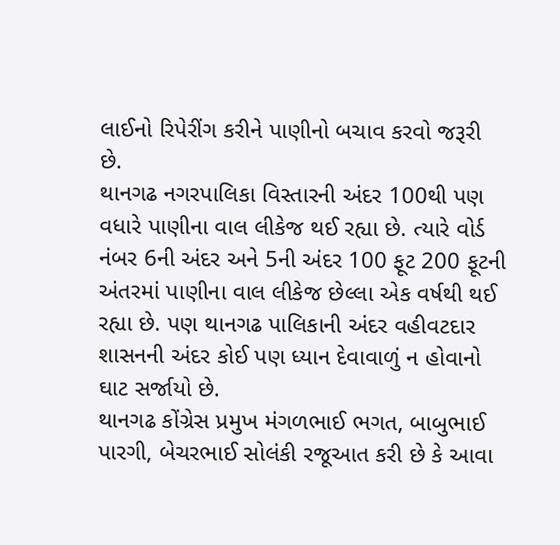લાઈનો રિપેરીંગ કરીને પાણીનો બચાવ કરવો જરૂરી છે.
થાનગઢ નગરપાલિકા વિસ્તારની અંદર 100થી પણ વધારે પાણીના વાલ લીકેજ થઈ રહ્યા છે. ત્યારે વોર્ડ નંબર 6ની અંદર અને 5ની અંદર 100 ફૂટ 200 ફૂટની અંતરમાં પાણીના વાલ લીકેજ છેલ્લા એક વર્ષથી થઈ રહ્યા છે. પણ થાનગઢ પાલિકાની અંદર વહીવટદાર શાસનની અંદર કોઈ પણ ધ્યાન દેવાવાળું ન હોવાનો ઘાટ સર્જાયો છે.
થાનગઢ કોંગ્રેસ પ્રમુખ મંગળભાઈ ભગત, બાબુભાઈ પારગી, બેચરભાઈ સોલંકી રજૂઆત કરી છે કે આવા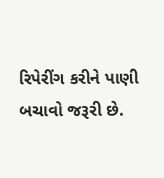રિપેરીંગ કરીને પાણી બચાવો જરૂરી છે.